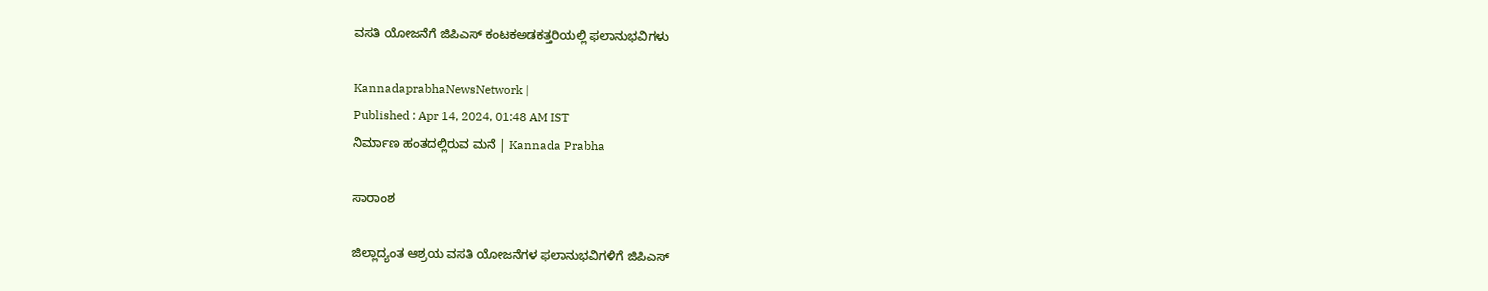ವಸತಿ ಯೋಜನೆಗೆ ಜಿಪಿಎಸ್ ಕಂಟಕಅಡಕತ್ತರಿಯಲ್ಲಿ ಫಲಾನುಭವಿಗಳು

KannadaprabhaNewsNetwork |
Published : Apr 14, 2024, 01:48 AM IST
ನಿರ್ಮಾಣ ಹಂತದಲ್ಲಿರುವ ಮನೆ | Kannada Prabha

ಸಾರಾಂಶ

ಜಿಲ್ಲಾದ್ಯಂತ ಆಶ್ರಯ ವಸತಿ ಯೋಜನೆಗಳ ಫಲಾನುಭವಿಗಳಿಗೆ ಜಿಪಿಎಸ್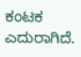ಕಂಟಕ ಎದುರಾಗಿದೆ.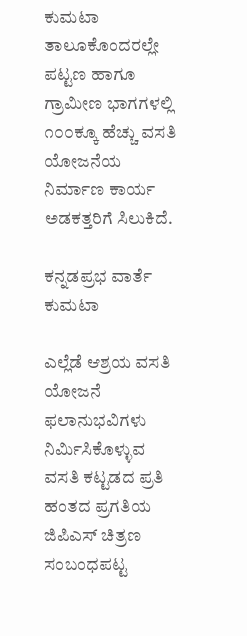ಕುಮಟಾ ತಾಲೂಕೊಂದರಲ್ಲೇ ಪಟ್ಟಣ ಹಾಗೂ ಗ್ರಾಮೀಣ ಭಾಗಗಳಲ್ಲಿ ೧೦೦ಕ್ಕೂ ಹೆಚ್ಚು ವಸತಿ ಯೋಜನೆಯ ನಿರ್ಮಾಣ ಕಾರ್ಯ ಅಡಕತ್ತರಿಗೆ ಸಿಲುಕಿದೆ.

ಕನ್ನಡಪ್ರಭ ವಾರ್ತೆ ಕುಮಟಾ

ಎಲ್ಲೆಡೆ ಆಶ್ರಯ ವಸತಿ ಯೋಜನೆ ಫಲಾನುಭವಿಗಳು ನಿರ್ಮಿಸಿಕೊಳ್ಳುವ ವಸತಿ ಕಟ್ಟಡದ ಪ್ರತಿ ಹಂತದ ಪ್ರಗತಿಯ ಜಿಪಿಎಸ್ ಚಿತ್ರಣ ಸಂಬಂಧಪಟ್ಟ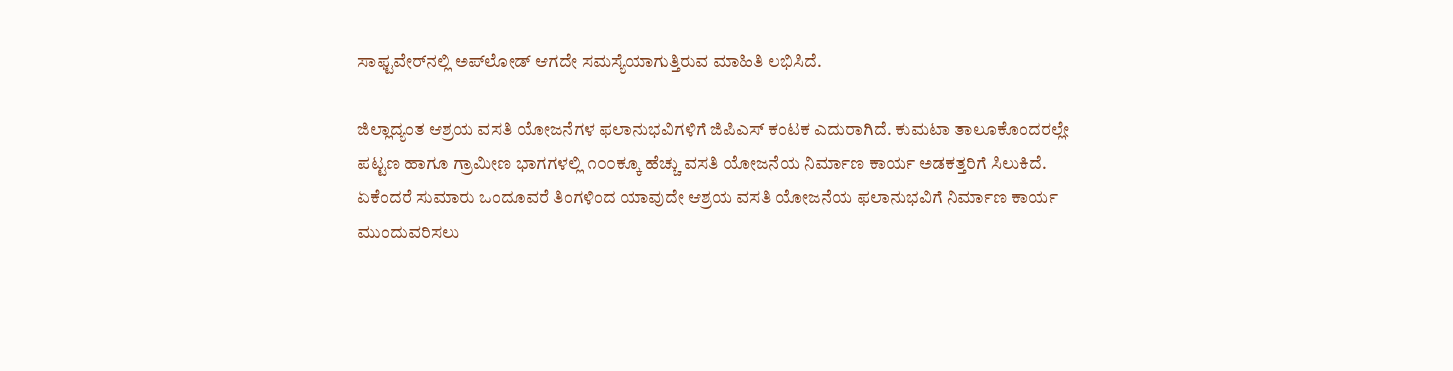ಸಾಫ್ಟವೇರ್‌ನಲ್ಲಿ ಅಪ್‌ಲೋಡ್ ಆಗದೇ ಸಮಸ್ಯೆಯಾಗುತ್ತಿರುವ ಮಾಹಿತಿ ಲಭಿಸಿದೆ.

ಜಿಲ್ಲಾದ್ಯಂತ ಆಶ್ರಯ ವಸತಿ ಯೋಜನೆಗಳ ಫಲಾನುಭವಿಗಳಿಗೆ ಜಿಪಿಎಸ್ ಕಂಟಕ ಎದುರಾಗಿದೆ. ಕುಮಟಾ ತಾಲೂಕೊಂದರಲ್ಲೇ ಪಟ್ಟಣ ಹಾಗೂ ಗ್ರಾಮೀಣ ಭಾಗಗಳಲ್ಲಿ ೧೦೦ಕ್ಕೂ ಹೆಚ್ಚು ವಸತಿ ಯೋಜನೆಯ ನಿರ್ಮಾಣ ಕಾರ್ಯ ಅಡಕತ್ತರಿಗೆ ಸಿಲುಕಿದೆ. ಏಕೆಂದರೆ ಸುಮಾರು ಒಂದೂವರೆ ತಿಂಗಳಿಂದ ಯಾವುದೇ ಆಶ್ರಯ ವಸತಿ ಯೋಜನೆಯ ಫಲಾನುಭವಿಗೆ ನಿರ್ಮಾಣ ಕಾರ್ಯ ಮುಂದುವರಿಸಲು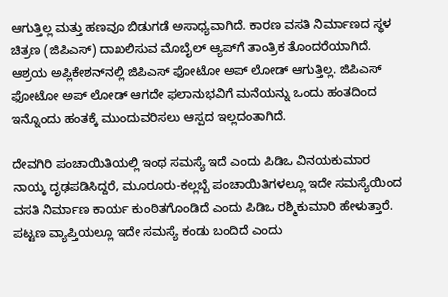ಆಗುತ್ತಿಲ್ಲ ಮತ್ತು ಹಣವೂ ಬಿಡುಗಡೆ ಅಸಾಧ್ಯವಾಗಿದೆ. ಕಾರಣ ವಸತಿ ನಿರ್ಮಾಣದ ಸ್ಥಳ ಚಿತ್ರಣ (ಜಿಪಿಎಸ್) ದಾಖಲಿಸುವ ಮೊಬೈಲ್ ಆ್ಯಪ್‌ಗೆ ತಾಂತ್ರಿಕ ತೊಂದರೆಯಾಗಿದೆ. ಆಶ್ರಯ ಅಪ್ಲಿಕೇಶನ್‌ನಲ್ಲಿ ಜಿಪಿಎಸ್ ಫೋಟೋ ಅಪ್ ಲೋಡ್ ಆಗುತ್ತಿಲ್ಲ. ಜಿಪಿಎಸ್ ಫೋಟೋ ಅಪ್ ಲೋಡ್ ಆಗದೇ ಫಲಾನುಭವಿಗೆ ಮನೆಯನ್ನು ಒಂದು ಹಂತದಿಂದ ಇನ್ನೊಂದು ಹಂತಕ್ಕೆ ಮುಂದುವರಿಸಲು ಆಸ್ಪದ ಇಲ್ಲದಂತಾಗಿದೆ.

ದೇವಗಿರಿ ಪಂಚಾಯಿತಿಯಲ್ಲಿ ಇಂಥ ಸಮಸ್ಯೆ ಇದೆ ಎಂದು ಪಿಡಿಒ ವಿನಯಕುಮಾರ ನಾಯ್ಕ ದೃಢಪಡಿಸಿದ್ದರೆ, ಮೂರೂರು-ಕಲ್ಲಬ್ಬೆ ಪಂಚಾಯಿತಿಗಳಲ್ಲೂ ಇದೇ ಸಮಸ್ಯೆಯಿಂದ ವಸತಿ ನಿರ್ಮಾಣ ಕಾರ್ಯ ಕುಂಠಿತಗೊಂಡಿದೆ ಎಂದು ಪಿಡಿಒ ರಶ್ಮಿಕುಮಾರಿ ಹೇಳುತ್ತಾರೆ. ಪಟ್ಟಣ ವ್ಯಾಪ್ತಿಯಲ್ಲೂ ಇದೇ ಸಮಸ್ಯೆ ಕಂಡು ಬಂದಿದೆ ಎಂದು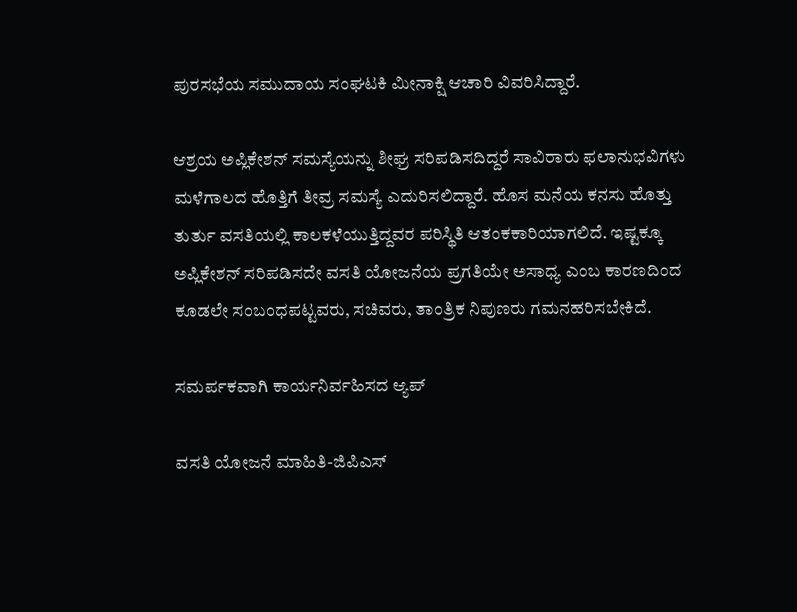ಪುರಸಭೆಯ ಸಮುದಾಯ ಸಂಘಟಕಿ ಮೀನಾಕ್ಷಿ ಆಚಾರಿ ವಿವರಿಸಿದ್ದಾರೆ.

ಆಶ್ರಯ ಅಪ್ಲಿಕೇಶನ್ ಸಮಸ್ಯೆಯನ್ನು ಶೀಘ್ರ ಸರಿಪಡಿಸದಿದ್ದರೆ ಸಾವಿರಾರು ಫಲಾನುಭವಿಗಳು ಮಳೆಗಾಲದ ಹೊತ್ತಿಗೆ ತೀವ್ರ ಸಮಸ್ಯೆ ಎದುರಿಸಲಿದ್ದಾರೆ. ಹೊಸ ಮನೆಯ ಕನಸು ಹೊತ್ತು ತುರ್ತು ವಸತಿಯಲ್ಲಿ ಕಾಲಕಳೆಯುತ್ತಿದ್ದವರ ಪರಿಸ್ಥಿತಿ ಆತಂಕಕಾರಿಯಾಗಲಿದೆ. ಇಷ್ಟಕ್ಕೂ ಅಪ್ಲಿಕೇಶನ್ ಸರಿಪಡಿಸದೇ ವಸತಿ ಯೋಜನೆಯ ಪ್ರಗತಿಯೇ ಅಸಾಧ್ಯ ಎಂಬ ಕಾರಣದಿಂದ ಕೂಡಲೇ ಸಂಬಂಧಪಟ್ಟವರು, ಸಚಿವರು, ತಾಂತ್ರಿಕ ನಿಪುಣರು ಗಮನಹರಿಸಬೇಕಿದೆ.

ಸಮರ್ಪಕವಾಗಿ ಕಾರ್ಯನಿರ್ವಹಿಸದ ಆ್ಯಪ್‌

ವಸತಿ ಯೋಜನೆ ಮಾಹಿತಿ-ಜಿಪಿಎಸ್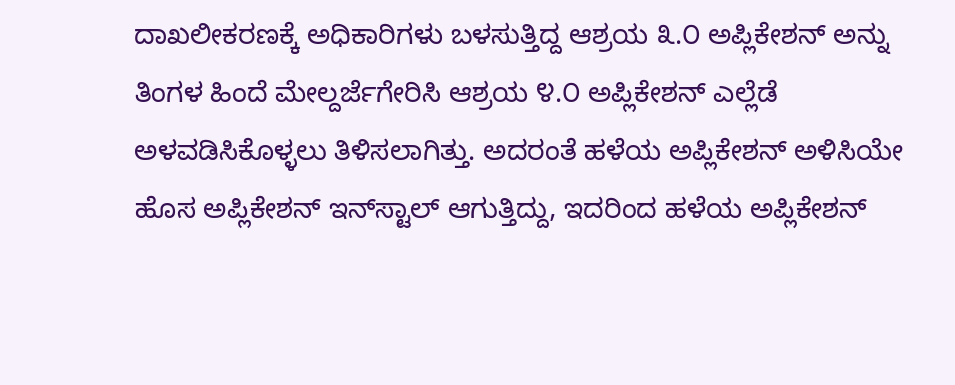ದಾಖಲೀಕರಣಕ್ಕೆ ಅಧಿಕಾರಿಗಳು ಬಳಸುತ್ತಿದ್ದ ಆಶ್ರಯ ೩.೦ ಅಪ್ಲಿಕೇಶನ್ ಅನ್ನು ತಿಂಗಳ ಹಿಂದೆ ಮೇಲ್ದರ್ಜೆಗೇರಿಸಿ ಆಶ್ರಯ ೪.೦ ಅಪ್ಲಿಕೇಶನ್ ಎಲ್ಲೆಡೆ ಅಳವಡಿಸಿಕೊಳ್ಳಲು ತಿಳಿಸಲಾಗಿತ್ತು. ಅದರಂತೆ ಹಳೆಯ ಅಪ್ಲಿಕೇಶನ್ ಅಳಿಸಿಯೇ ಹೊಸ ಅಪ್ಲಿಕೇಶನ್ ಇನ್‌ಸ್ಟಾಲ್ ಆಗುತ್ತಿದ್ದು, ಇದರಿಂದ ಹಳೆಯ ಅಪ್ಲಿಕೇಶನ್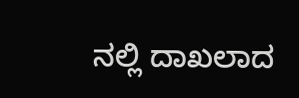ನಲ್ಲಿ ದಾಖಲಾದ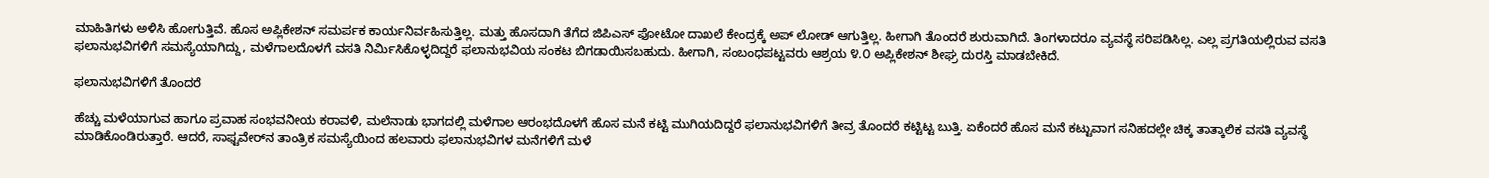ಮಾಹಿತಿಗಳು ಅಳಿಸಿ ಹೋಗುತ್ತಿವೆ. ಹೊಸ ಅಪ್ಲಿಕೇಶನ್ ಸಮರ್ಪಕ ಕಾರ್ಯನಿರ್ವಹಿಸುತ್ತಿಲ್ಲ. ಮತ್ತು ಹೊಸದಾಗಿ ತೆಗೆದ ಜಿಪಿಎಸ್ ಫೋಟೋ ದಾಖಲೆ ಕೇಂದ್ರಕ್ಕೆ ಅಪ್ ಲೋಡ್ ಆಗುತ್ತಿಲ್ಲ. ಹೀಗಾಗಿ ತೊಂದರೆ ಶುರುವಾಗಿದೆ. ತಿಂಗಳಾದರೂ ವ್ಯವಸ್ಥೆ ಸರಿಪಡಿಸಿಲ್ಲ. ಎಲ್ಲ ಪ್ರಗತಿಯಲ್ಲಿರುವ ವಸತಿ ಫಲಾನುಭವಿಗಳಿಗೆ ಸಮಸ್ಯೆಯಾಗಿದ್ದು, ಮಳೆಗಾಲದೊಳಗೆ ವಸತಿ ನಿರ್ಮಿಸಿಕೊಳ್ಳದಿದ್ದರೆ ಫಲಾನುಭವಿಯ ಸಂಕಟ ಬಿಗಡಾಯಿಸಬಹುದು. ಹೀಗಾಗಿ, ಸಂಬಂಧಪಟ್ಟವರು ಆಶ್ರಯ ೪.೦ ಅಪ್ಲಿಕೇಶನ್ ಶೀಘ್ರ ದುರಸ್ತಿ ಮಾಡಬೇಕಿದೆ.

ಫಲಾನುಭವಿಗಳಿಗೆ ತೊಂದರೆ

ಹೆಚ್ಚು ಮಳೆಯಾಗುವ ಹಾಗೂ ಪ್ರವಾಹ ಸಂಭವನೀಯ ಕರಾವಳಿ, ಮಲೆನಾಡು ಭಾಗದಲ್ಲಿ ಮಳೆಗಾಲ ಆರಂಭದೊಳಗೆ ಹೊಸ ಮನೆ ಕಟ್ಟಿ ಮುಗಿಯದಿದ್ದರೆ ಫಲಾನುಭವಿಗಳಿಗೆ ತೀವ್ರ ತೊಂದರೆ ಕಟ್ಟಿಟ್ಟ ಬುತ್ತಿ. ಏಕೆಂದರೆ ಹೊಸ ಮನೆ ಕಟ್ಟುವಾಗ ಸನಿಹದಲ್ಲೇ ಚಿಕ್ಕ ತಾತ್ಕಾಲಿಕ ವಸತಿ ವ್ಯವಸ್ಥೆ ಮಾಡಿಕೊಂಡಿರುತ್ತಾರೆ. ಆದರೆ, ಸಾಫ್ಟವೇರ್‌ನ ತಾಂತ್ರಿಕ ಸಮಸ್ಯೆಯಿಂದ ಹಲವಾರು ಫಲಾನುಭವಿಗಳ ಮನೆಗಳಿಗೆ ಮಳೆ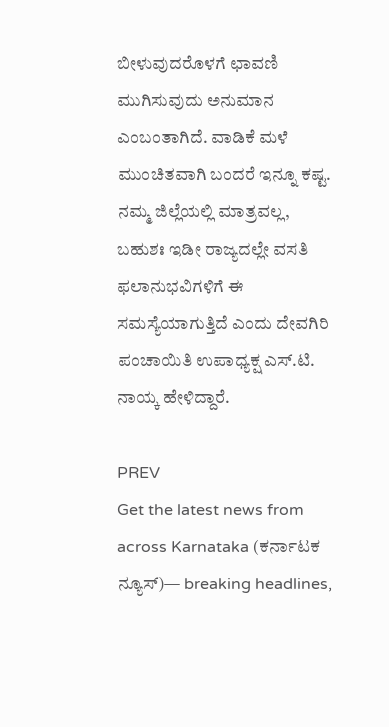ಬೀಳುವುದರೊಳಗೆ ಛಾವಣಿ ಮುಗಿಸುವುದು ಅನುಮಾನ ಎಂಬಂತಾಗಿದೆ. ವಾಡಿಕೆ ಮಳೆ ಮುಂಚಿತವಾಗಿ ಬಂದರೆ ಇನ್ನೂ ಕಷ್ಟ. ನಮ್ಮ ಜಿಲ್ಲೆಯಲ್ಲಿ ಮಾತ್ರವಲ್ಲ, ಬಹುಶಃ ಇಡೀ ರಾಜ್ಯದಲ್ಲೇ ವಸತಿ ಫಲಾನುಭವಿಗಳಿಗೆ ಈ ಸಮಸ್ಯೆಯಾಗುತ್ತಿದೆ ಎಂದು ದೇವಗಿರಿ ಪಂಚಾಯಿತಿ ಉಪಾಧ್ಯಕ್ಷ ಎಸ್.ಟಿ. ನಾಯ್ಕ ಹೇಳಿದ್ದಾರೆ.

PREV
Get the latest news from across Karnataka (ಕರ್ನಾಟಕ ನ್ಯೂಸ್)— breaking headlines,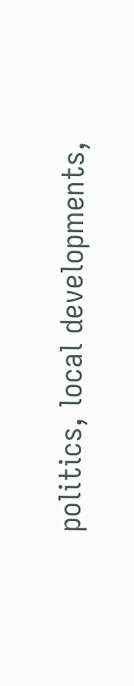politics, local developments,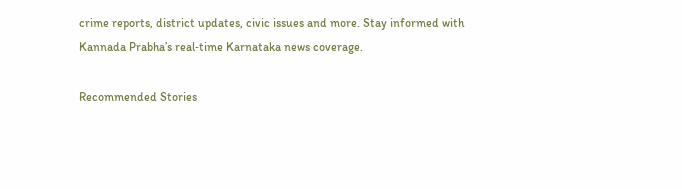crime reports, district updates, civic issues and more. Stay informed with Kannada Prabha’s real‑time Karnataka news coverage.

Recommended Stories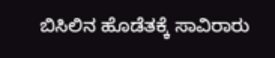ಬಿಸಿಲಿನ ಹೊಡೆತಕ್ಕೆ ಸಾವಿರಾರು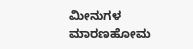ಮೀನುಗಳ ಮಾರಣಹೋಮ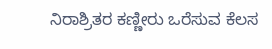ನಿರಾಶ್ರಿತರ ಕಣ್ಣೀರು ಒರೆಸುವ ಕೆಲಸ